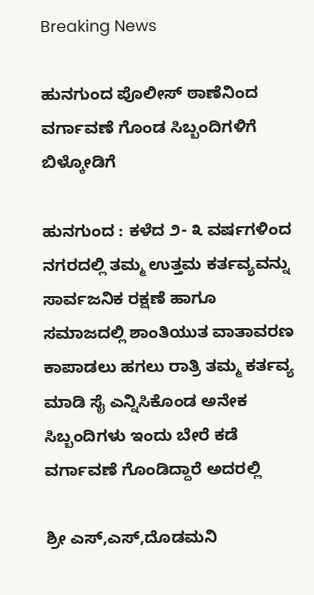Breaking News

ಹುನಗುಂದ ಪೊಲೀಸ್ ಠಾಣೆನಿಂದ ವರ್ಗಾವಣೆ ಗೊಂಡ ಸಿಬ್ಬಂದಿಗಳಿಗೆ ಬಿಳ್ಕೋಡಿಗೆ

ಹುನಗುಂದ : ಕಳೆದ ೨- ೩ ವರ್ಷಗಳಿಂದ ನಗರದಲ್ಲಿ ತಮ್ಮ ಉತ್ತಮ ಕರ್ತವ್ಯವನ್ನು ಸಾರ್ವಜನಿಕ ರಕ್ಷಣೆ ಹಾಗೂ ಸಮಾಜದಲ್ಲಿ ಶಾಂತಿಯುತ ವಾತಾವರಣ ಕಾಪಾಡಲು ಹಗಲು ರಾತ್ರಿ ತಮ್ಮ ಕರ್ತವ್ಯ ಮಾಡಿ ಸೈ ಎನ್ನಿಸಿಕೊಂಡ ಅನೇಕ ಸಿಬ್ಬಂದಿಗಳು ಇಂದು ಬೇರೆ ಕಡೆ ವರ್ಗಾವಣೆ ಗೊಂಡಿದ್ದಾರೆ ಅದರಲ್ಲಿ

ಶ್ರೀ ಎಸ್,ಎಸ್,ದೊಡಮನಿ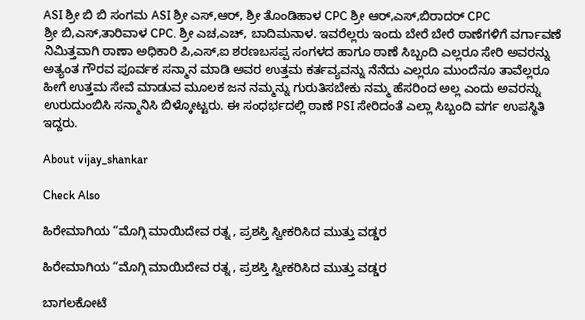ASI ಶ್ರೀ ಬಿ ಬಿ ಸಂಗಮ ASI ಶ್ರೀ ಎಸ್,ಆರ್, ಶ್ರೀ ತೊಂಡಿಹಾಳ CPC ಶ್ರೀ ಆರ್,ಎಸ್,ಬಿರಾದರ್ CPC
ಶ್ರೀ ಬಿ,ಎಸ್,ತಾರಿವಾಳ CPC. ಶ್ರೀ ಎಚ,ಎಚ್, ಬಾದಿಮನಾಳ. ಇವರೆಲ್ಲರು ಇಂದು ಬೇರೆ ಬೇರೆ ಠಾಣೆಗಳಿಗೆ ವರ್ಗಾವಣೆ ನಿಮಿತ್ತವಾಗಿ ಠಾಣಾ ಅಧಿಕಾರಿ ಪಿ,ಎಸ್,ಐ ಶರಣಬಸಪ್ಪ ಸಂಗಳದ ಹಾಗೂ ಠಾಣೆ ಸಿಬ್ಬಂದಿ ಎಲ್ಲರೂ ಸೇರಿ ಅವರನ್ನು ಅತ್ಯಂತ ಗೌರವ ಪೂರ್ವಕ ಸನ್ಮಾನ ಮಾಡಿ ಅವರ ಉತ್ತಮ ಕರ್ತವ್ಯವನ್ನು ನೆನೆದು ಎಲ್ಲರೂ ಮುಂದೆನೂ ತಾವೆಲ್ಲರೂ ಹೀಗೆ ಉತ್ತಮ ಸೇವೆ ಮಾಡುವ ಮೂಲಕ ಜನ ನಮ್ಮನ್ನು ಗುರುತಿಸಬೇಕು ನಮ್ಮ ಹೆಸರಿಂದ ಅಲ್ಲ ಎಂದು ಅವರನ್ನು ಉರುದುಂಬಿಸಿ ಸನ್ಮಾನಿಸಿ ಬಿಳ್ಕೋಟ್ಟರು. ಈ ಸಂಧರ್ಭದಲ್ಲಿ ಠಾಣೆ PSI ಸೇರಿದಂತೆ ಎಲ್ಲಾ ಸಿಬ್ಬಂದಿ ವರ್ಗ ಉಪಸ್ಥಿತಿ ಇದ್ದರು.

About vijay_shankar

Check Also

ಹಿರೇಮಾಗಿಯ “ಮೊಗ್ಗಿ ಮಾಯಿದೇವ ರತ್ನ , ಪ್ರಶಸ್ತಿ ಸ್ವೀಕರಿಸಿದ ಮುತ್ತು ವಡ್ಡರ

ಹಿರೇಮಾಗಿಯ “ಮೊಗ್ಗಿ ಮಾಯಿದೇವ ರತ್ನ , ಪ್ರಶಸ್ತಿ ಸ್ವೀಕರಿಸಿದ ಮುತ್ತು ವಡ್ಡರ

ಬಾಗಲಕೋಟೆ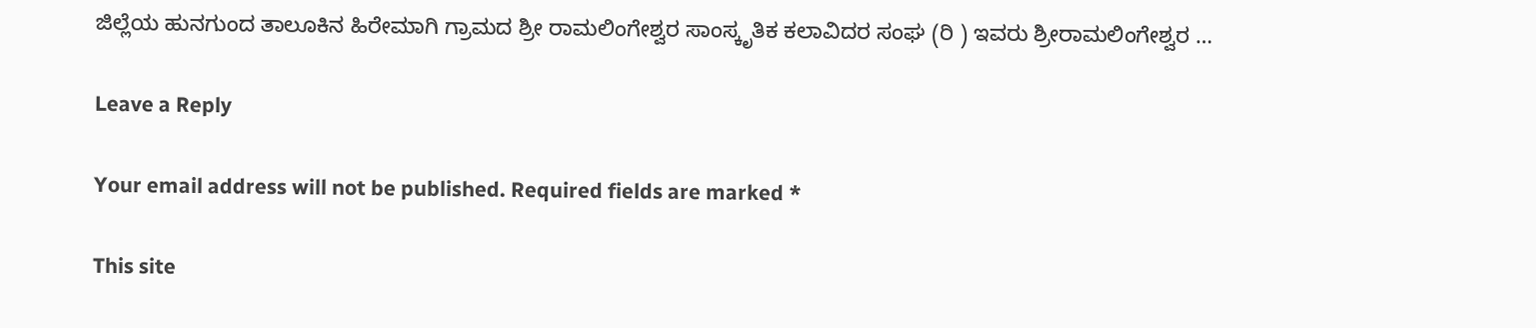ಜಿಲ್ಲೆಯ ಹುನಗುಂದ ತಾಲೂಕಿನ ಹಿರೇಮಾಗಿ ಗ್ರಾಮದ ಶ್ರೀ ರಾಮಲಿಂಗೇಶ್ವರ ಸಾಂಸ್ಕೃತಿಕ ಕಲಾವಿದರ ಸಂಘ (ರಿ ) ಇವರು ಶ್ರೀರಾಮಲಿಂಗೇಶ್ವರ …

Leave a Reply

Your email address will not be published. Required fields are marked *

This site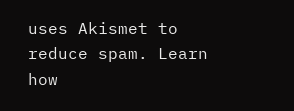uses Akismet to reduce spam. Learn how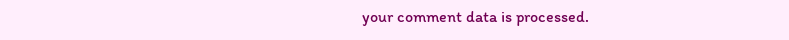your comment data is processed.